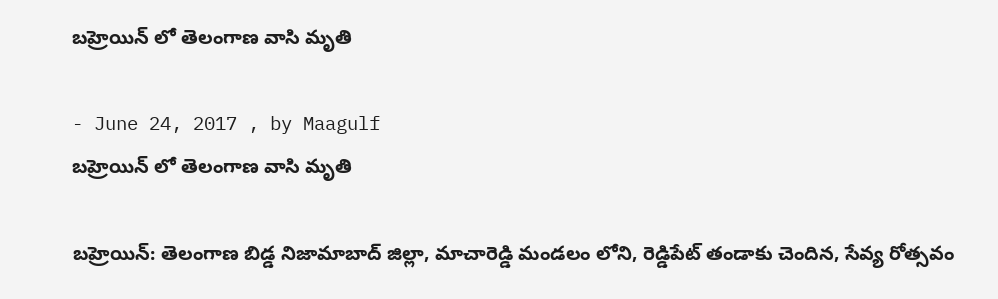బహ్రెయిన్ లో తెలంగాణ వాసి మృతి

- June 24, 2017 , by Maagulf
బహ్రెయిన్ లో తెలంగాణ వాసి మృతి

బహ్రెయిన్: తెలంగాణ బిడ్డ నిజామాబాద్ జిల్లా, మాచారెడ్డి మండలం లోని, రెడ్డిపేట్ తండాకు చెందిన, సేవ్య రోత్సవం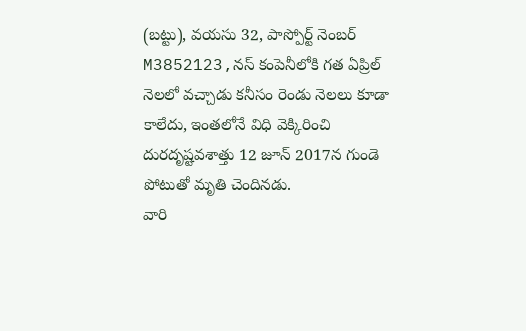(బట్టు), వయసు 32, పాస్పోర్ట్ నెంబర్ M3852123,నస్ కంపెనీలోకి గత ఏప్రిల్ నెలలో వచ్చాడు కనీసం రెండు నెలలు కూడా కాలేదు, ఇంతలోనే విధి వెక్కిరించి దురదృష్టవశాత్తు 12 జూన్ 2017న గుండె పోటుతో మృతి చెందినడు.
వారి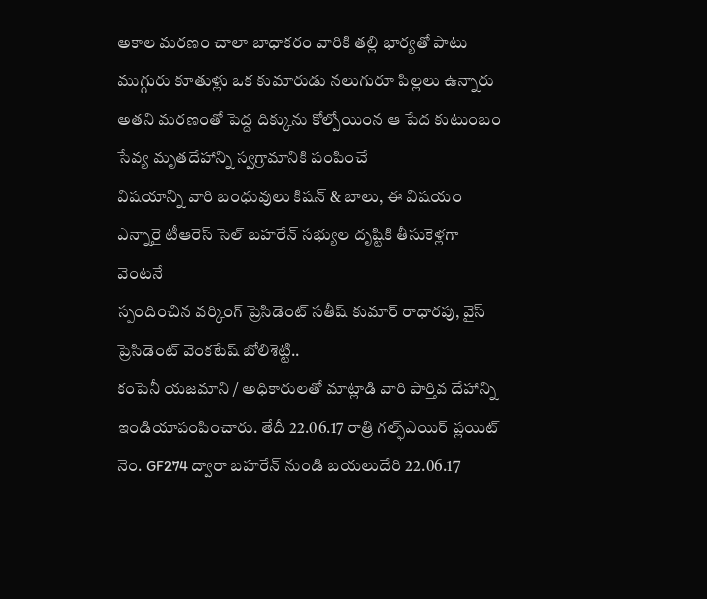అకాల మరణం చాలా బాధాకరం వారికి తల్లి భార్యతో పాటు ముగ్గురు కూతుళ్లు ఒక కుమారుడు నలుగురూ పిల్లలు ఉన్నారు అతని మరణంతో పెద్ద దిక్కును కోల్పోయింన ఆ పేద కుటుంబం సేవ్య మృతదేహాన్ని స్వగ్రామానికి పంపించే
విషయాన్ని వారి బంధువులు కిషన్ & బాలు, ఈ విషయం ఎన్నారై టీఆరెస్ సెల్ బహరేన్ సభ్యుల దృష్టికి తీసుకెళ్లగా వెంటనే
స్పందించిన వర్కింగ్ ప్రెసిడెంట్ సతీష్ కుమార్ రాధారపు, వైస్ ప్రెసిడెంట్ వెంకటేష్ బోలిశెట్టి..
కంపెనీ యజమాని / అధికారులతో మాట్లాడి వారి పార్తివ దేహాన్ని ఇండియాపంపించారు. తేదీ 22.06.17 రాత్రి గల్ఫ్ఎయిర్ ప్లయిట్ నెం. GF274 ద్వారా బహరేన్ నుండి బయలుదేరి 22.06.17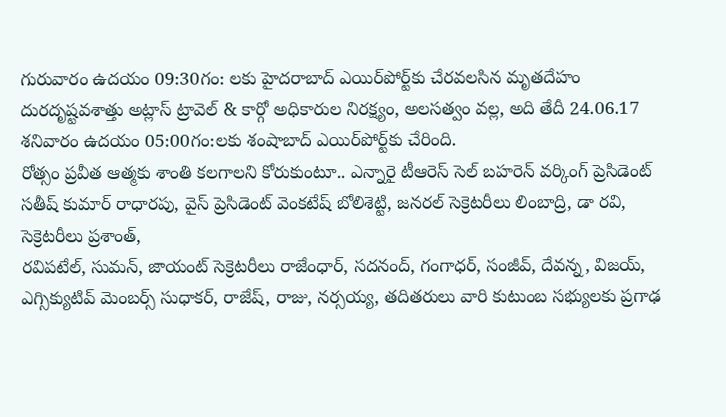గురువారం ఉదయం 09:30గం: లకు హైదరాబాద్ ఎయిర్‌పోర్ట్‌కు చేరవలసిన మృతదేహం దురదృష్టవశాత్తు అట్లాస్ ట్రావెల్ & కార్గో అధికారుల నిరక్ష్యం, అలసత్వం వల్ల, అది తేదీ 24.06.17 శనివారం ఉదయం 05:00గం:లకు శంషాబాద్‌ ఎయిర్‌పోర్ట్‌కు చేరింది.
రోత్సం ప్రవీత ఆత్మకు శాంతి కలగాలని కోరుకుంటూ.. ఎన్నారై టీఆరెస్ సెల్ బహరెన్ వర్కింగ్ ప్రెసిడెంట్ సతీష్ కుమార్ రాధారపు, వైస్ ప్రెసిడెంట్ వెంకటేష్ బోలిశెట్టి, జనరల్ సెక్రెటరీలు లింబాద్రి, డా రవి, సెక్రెటరీలు ప్రశాంత్,
రవిపటేల్, సుమన్, జాయంట్ సెక్రెటరీలు రాజేంధార్, సదనంద్, గంగాధర్, సంజీవ్, దేవన్న, విజయ్, ఎగ్సిక్యుటివ్ మెంబర్స్ సుధాకర్, రాజేష్, రాజు, నర్సయ్య, తదితరులు వారి కుటుంబ సభ్యులకు ప్రగాఢ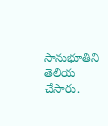సానుభూతిని తెలియ చేసారు.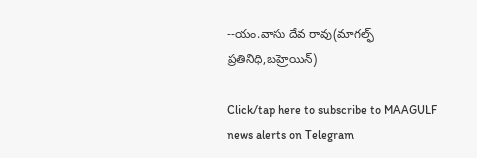--యం.వాసు దేవ రావు(మాగల్ఫ్ ప్రతినిధి,బహ్రెయిన్)

Click/tap here to subscribe to MAAGULF news alerts on Telegram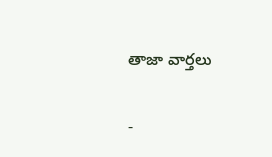తాజా వార్తలు

-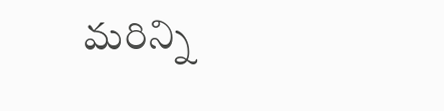మరిన్ని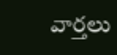వార్తలు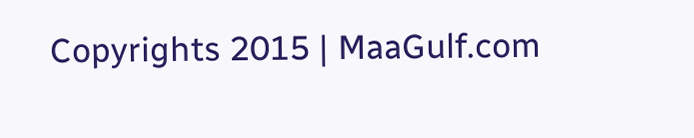Copyrights 2015 | MaaGulf.com